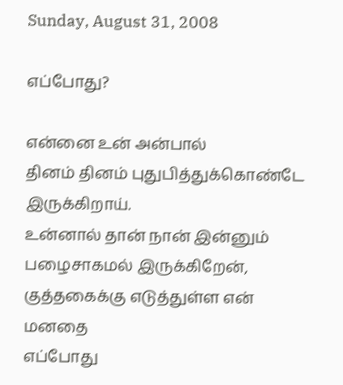Sunday, August 31, 2008

எப்போது?

என்னை உன் அன்பால்
தினம் தினம் புதுபித்துக்கொண்டே இருக்கிறாய்.
உன்னால் தான் நான் இன்னும்
பழைசாகமல் இருக்கிறேன்,
குத்தகைக்கு எடுத்துள்ள என் மனதை
எப்போது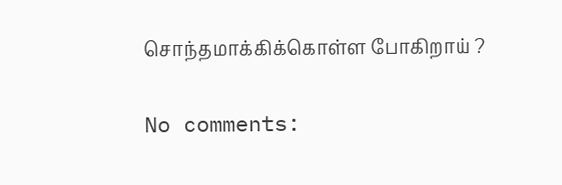சொந்தமாக்கிக்கொள்ள போகிறாய் ?

No comments: